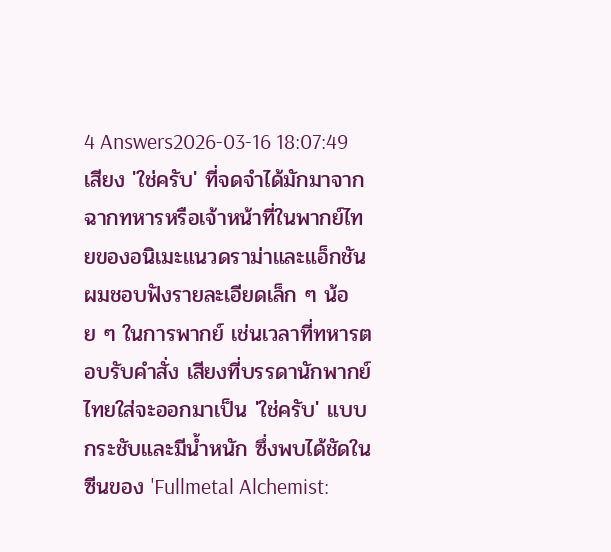4 Answers2026-03-16 18:07:49
เสียง 'ใช่ครับ' ที่จดจำได้มักมาจากฉากทหารหรือเจ้าหน้าที่ในพากย์ไทยของอนิเมะแนวดราม่าและแอ็กชัน
ผมชอบฟังรายละเอียดเล็ก ๆ น้อย ๆ ในการพากย์ เช่นเวลาที่ทหารตอบรับคำสั่ง เสียงที่บรรดานักพากย์ไทยใส่จะออกมาเป็น 'ใช่ครับ' แบบกระชับและมีน้ำหนัก ซึ่งพบได้ชัดในซีนของ 'Fullmetal Alchemist: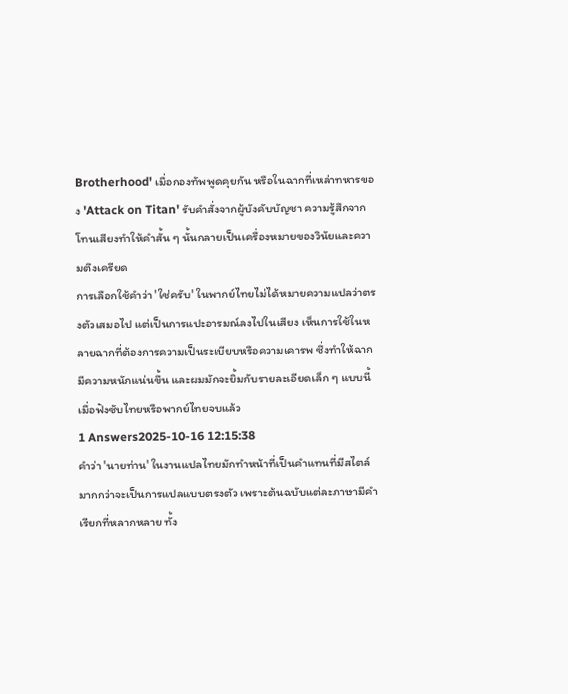Brotherhood' เมื่อกองทัพพูดคุยกัน หรือในฉากที่เหล่าทหารของ 'Attack on Titan' รับคำสั่งจากผู้บังคับบัญชา ความรู้สึกจากโทนเสียงทำให้คำสั้น ๆ นั้นกลายเป็นเครื่องหมายของวินัยและความตึงเครียด
การเลือกใช้คำว่า 'ใช่ครับ' ในพากย์ไทยไม่ได้หมายความแปลว่าตรงตัวเสมอไป แต่เป็นการแปะอารมณ์ลงไปในเสียง เห็นการใช้ในหลายฉากที่ต้องการความเป็นระเบียบหรือความเคารพ ซึ่งทำให้ฉากมีความหนักแน่นขึ้น และผมมักจะยิ้มกับรายละเอียดเล็ก ๆ แบบนี้เมื่อฟังซับไทยหรือพากย์ไทยจบแล้ว
1 Answers2025-10-16 12:15:38
คำว่า 'นายท่าน' ในงานแปลไทยมักทำหน้าที่เป็นคำแทนที่มีสไตล์มากกว่าจะเป็นการแปลแบบตรงตัว เพราะต้นฉบับแต่ละภาษามีคำเรียกที่หลากหลาย ทั้ง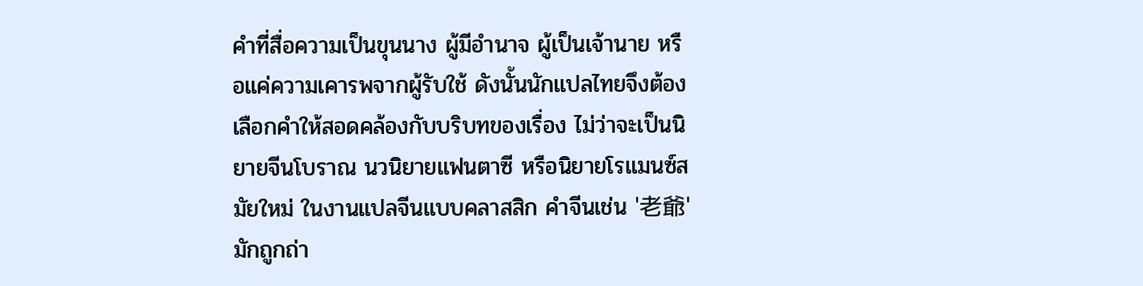คำที่สื่อความเป็นขุนนาง ผู้มีอำนาจ ผู้เป็นเจ้านาย หรือแค่ความเคารพจากผู้รับใช้ ดังนั้นนักแปลไทยจึงต้องเลือกคำให้สอดคล้องกับบริบทของเรื่อง ไม่ว่าจะเป็นนิยายจีนโบราณ นวนิยายแฟนตาซี หรือนิยายโรแมนซ์สมัยใหม่ ในงานแปลจีนแบบคลาสสิก คำจีนเช่น '老爺' มักถูกถ่า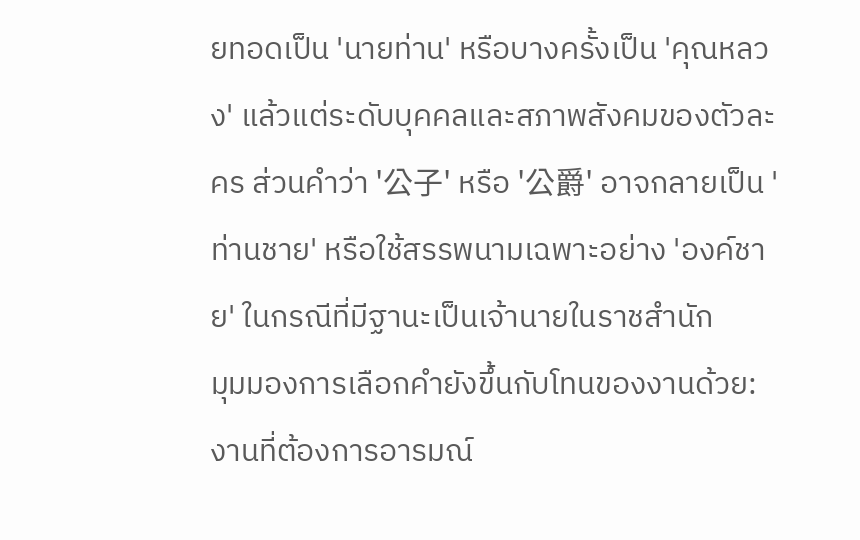ยทอดเป็น 'นายท่าน' หรือบางครั้งเป็น 'คุณหลวง' แล้วแต่ระดับบุคคลและสภาพสังคมของตัวละคร ส่วนคำว่า '公子' หรือ '公爵' อาจกลายเป็น 'ท่านชาย' หรือใช้สรรพนามเฉพาะอย่าง 'องค์ชาย' ในกรณีที่มีฐานะเป็นเจ้านายในราชสำนัก
มุมมองการเลือกคำยังขึ้นกับโทนของงานด้วย: งานที่ต้องการอารมณ์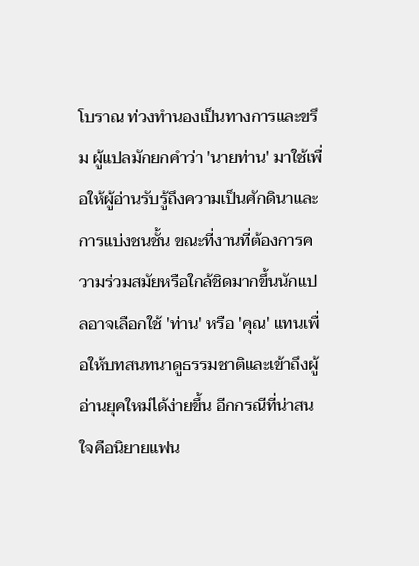โบราณ ท่วงทำนองเป็นทางการและขรึม ผู้แปลมักยกคำว่า 'นายท่าน' มาใช้เพื่อให้ผู้อ่านรับรู้ถึงความเป็นศักดินาและการแบ่งชนชั้น ขณะที่งานที่ต้องการความร่วมสมัยหรือใกล้ชิดมากขึ้นนักแปลอาจเลือกใช้ 'ท่าน' หรือ 'คุณ' แทนเพื่อให้บทสนทนาดูธรรมชาติและเข้าถึงผู้อ่านยุคใหม่ได้ง่ายขึ้น อีกกรณีที่น่าสนใจคือนิยายแฟน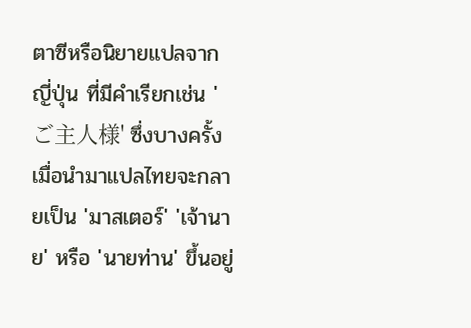ตาซีหรือนิยายแปลจากญี่ปุ่น ที่มีคำเรียกเช่น 'ご主人様' ซึ่งบางครั้งเมื่อนำมาแปลไทยจะกลายเป็น 'มาสเตอร์' 'เจ้านาย' หรือ 'นายท่าน' ขึ้นอยู่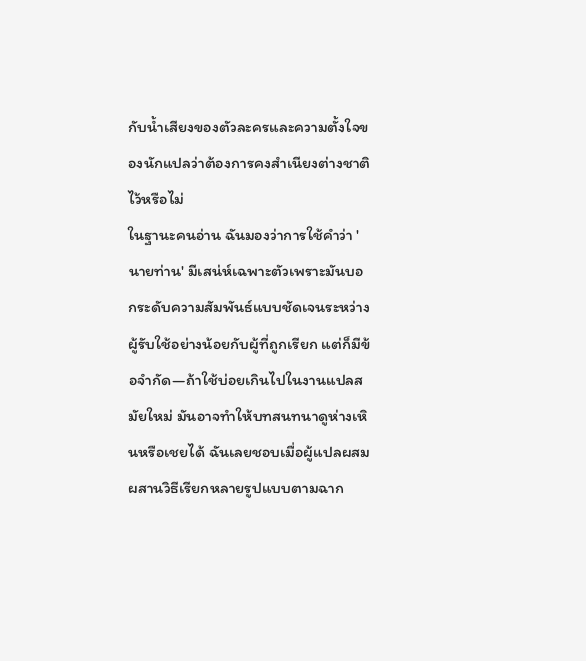กับน้ำเสียงของตัวละครและความตั้งใจของนักแปลว่าต้องการคงสำเนียงต่างชาติไว้หรือไม่
ในฐานะคนอ่าน ฉันมองว่าการใช้คำว่า 'นายท่าน' มีเสน่ห์เฉพาะตัวเพราะมันบอกระดับความสัมพันธ์แบบชัดเจนระหว่างผู้รับใช้อย่างน้อยกับผู้ที่ถูกเรียก แต่ก็มีข้อจำกัด—ถ้าใช้บ่อยเกินไปในงานแปลสมัยใหม่ มันอาจทำให้บทสนทนาดูห่างเหินหรือเชยได้ ฉันเลยชอบเมื่อผู้แปลผสมผสานวิธีเรียกหลายรูปแบบตามฉาก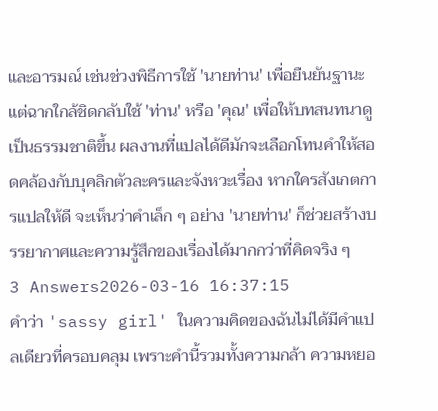และอารมณ์ เช่นช่วงพิธีการใช้ 'นายท่าน' เพื่อยืนยันฐานะ แต่ฉากใกล้ชิดกลับใช้ 'ท่าน' หรือ 'คุณ' เพื่อให้บทสนทนาดูเป็นธรรมชาติขึ้น ผลงานที่แปลได้ดีมักจะเลือกโทนคำให้สอดคล้องกับบุคลิกตัวละครและจังหวะเรื่อง หากใครสังเกตการแปลให้ดี จะเห็นว่าคำเล็ก ๆ อย่าง 'นายท่าน' ก็ช่วยสร้างบรรยากาศและความรู้สึกของเรื่องได้มากกว่าที่คิดจริง ๆ
3 Answers2026-03-16 16:37:15
คำว่า 'sassy girl' ในความคิดของฉันไม่ได้มีคำแปลเดียวที่ครอบคลุม เพราะคำนี้รวมทั้งความกล้า ความหยอ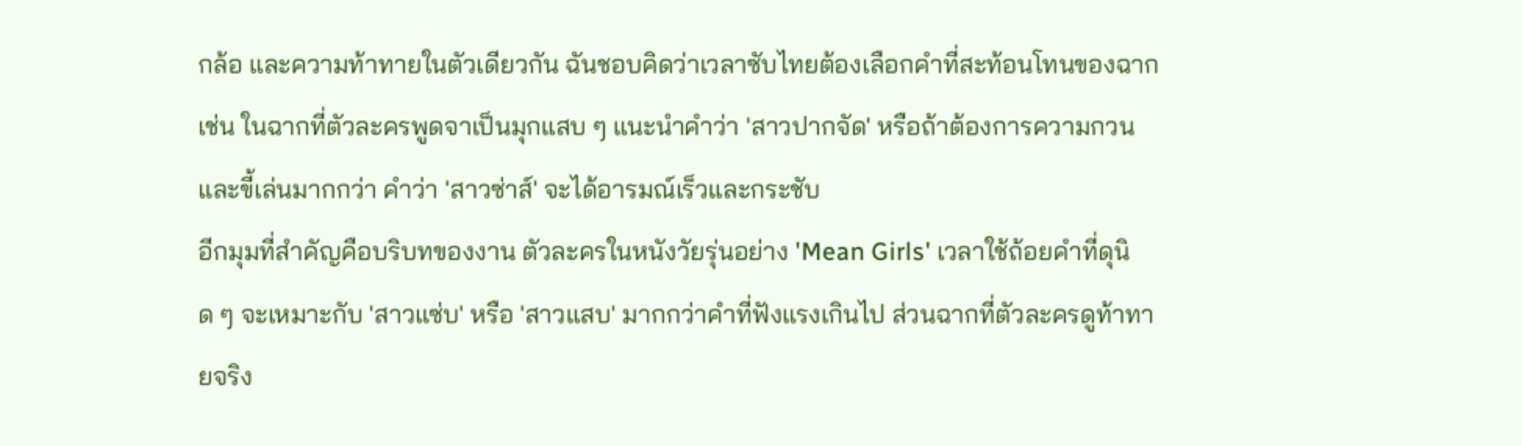กล้อ และความท้าทายในตัวเดียวกัน ฉันชอบคิดว่าเวลาซับไทยต้องเลือกคำที่สะท้อนโทนของฉาก เช่น ในฉากที่ตัวละครพูดจาเป็นมุกแสบ ๆ แนะนำคำว่า 'สาวปากจัด' หรือถ้าต้องการความกวนและขี้เล่นมากกว่า คำว่า 'สาวซ่าส์' จะได้อารมณ์เร็วและกระชับ
อีกมุมที่สำคัญคือบริบทของงาน ตัวละครในหนังวัยรุ่นอย่าง 'Mean Girls' เวลาใช้ถ้อยคำที่ดุนิด ๆ จะเหมาะกับ 'สาวแซ่บ' หรือ 'สาวแสบ' มากกว่าคำที่ฟังแรงเกินไป ส่วนฉากที่ตัวละครดูท้าทายจริง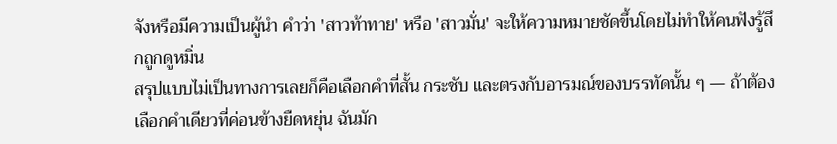จังหรือมีความเป็นผู้นำ คำว่า 'สาวท้าทาย' หรือ 'สาวมั่น' จะให้ความหมายชัดขึ้นโดยไม่ทำให้คนฟังรู้สึกถูกดูหมิ่น
สรุปแบบไม่เป็นทางการเลยก็คือเลือกคำที่สั้น กระชับ และตรงกับอารมณ์ของบรรทัดนั้น ๆ — ถ้าต้องเลือกคำเดียวที่ค่อนข้างยืดหยุ่น ฉันมัก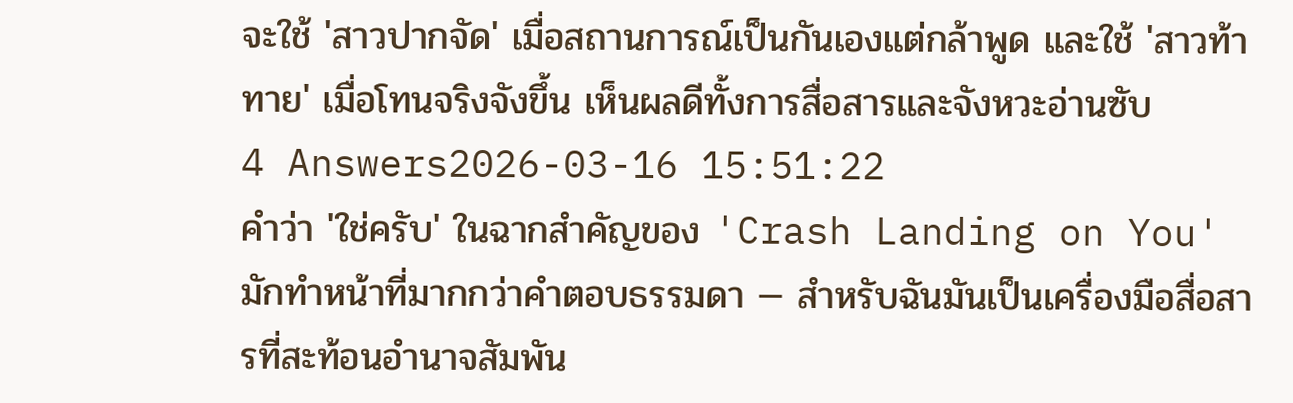จะใช้ 'สาวปากจัด' เมื่อสถานการณ์เป็นกันเองแต่กล้าพูด และใช้ 'สาวท้าทาย' เมื่อโทนจริงจังขึ้น เห็นผลดีทั้งการสื่อสารและจังหวะอ่านซับ
4 Answers2026-03-16 15:51:22
คำว่า 'ใช่ครับ' ในฉากสำคัญของ 'Crash Landing on You' มักทำหน้าที่มากกว่าคำตอบธรรมดา — สำหรับฉันมันเป็นเครื่องมือสื่อสารที่สะท้อนอำนาจสัมพัน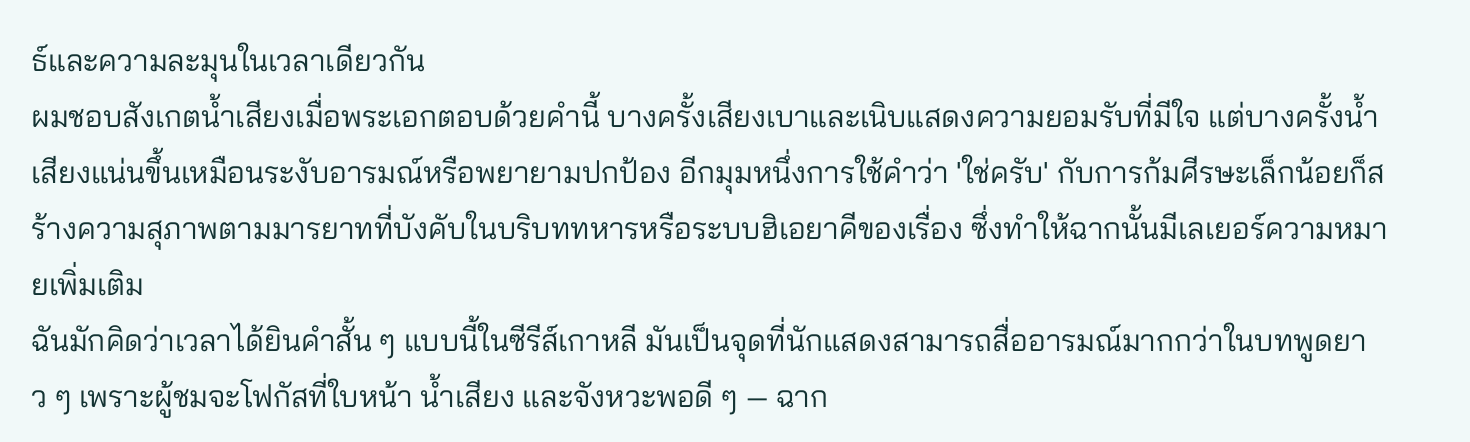ธ์และความละมุนในเวลาเดียวกัน
ผมชอบสังเกตน้ำเสียงเมื่อพระเอกตอบด้วยคำนี้ บางครั้งเสียงเบาและเนิบแสดงความยอมรับที่มีใจ แต่บางครั้งน้ำเสียงแน่นขึ้นเหมือนระงับอารมณ์หรือพยายามปกป้อง อีกมุมหนึ่งการใช้คำว่า 'ใช่ครับ' กับการก้มศีรษะเล็กน้อยก็สร้างความสุภาพตามมารยาทที่บังคับในบริบททหารหรือระบบฮิเอยาคีของเรื่อง ซึ่งทำให้ฉากนั้นมีเลเยอร์ความหมายเพิ่มเติม
ฉันมักคิดว่าเวลาได้ยินคำสั้น ๆ แบบนี้ในซีรีส์เกาหลี มันเป็นจุดที่นักแสดงสามารถสื่ออารมณ์มากกว่าในบทพูดยาว ๆ เพราะผู้ชมจะโฟกัสที่ใบหน้า น้ำเสียง และจังหวะพอดี ๆ — ฉาก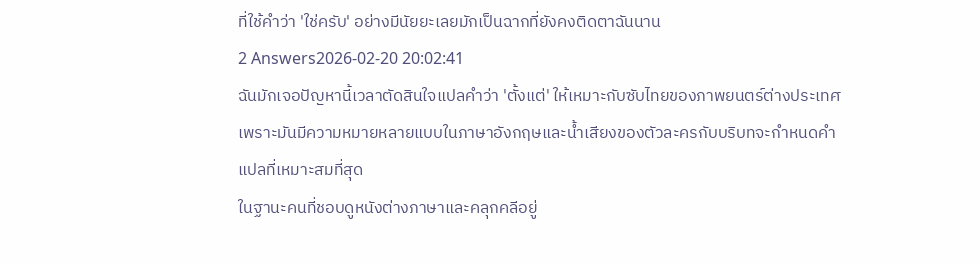ที่ใช้คำว่า 'ใช่ครับ' อย่างมีนัยยะเลยมักเป็นฉากที่ยังคงติดตาฉันนาน
2 Answers2026-02-20 20:02:41
ฉันมักเจอปัญหานี้เวลาตัดสินใจแปลคำว่า 'ตั้งแต่' ให้เหมาะกับซับไทยของภาพยนตร์ต่างประเทศ เพราะมันมีความหมายหลายแบบในภาษาอังกฤษและน้ำเสียงของตัวละครกับบริบทจะกำหนดคำแปลที่เหมาะสมที่สุด
ในฐานะคนที่ชอบดูหนังต่างภาษาและคลุกคลีอยู่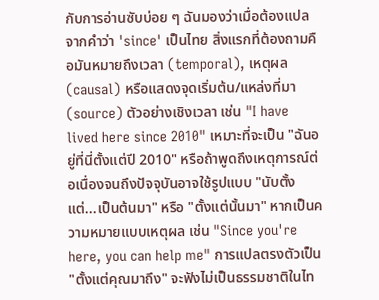กับการอ่านซับบ่อย ๆ ฉันมองว่าเมื่อต้องแปลจากคำว่า 'since' เป็นไทย สิ่งแรกที่ต้องถามคือมันหมายถึงเวลา (temporal), เหตุผล (causal) หรือแสดงจุดเริ่มต้น/แหล่งที่มา (source) ตัวอย่างเชิงเวลา เช่น "I have lived here since 2010" เหมาะที่จะเป็น "ฉันอยู่ที่นี่ตั้งแต่ปี 2010" หรือถ้าพูดถึงเหตุการณ์ต่อเนื่องจนถึงปัจจุบันอาจใช้รูปแบบ "นับตั้งแต่...เป็นต้นมา" หรือ "ตั้งแต่นั้นมา" หากเป็นความหมายแบบเหตุผล เช่น "Since you're here, you can help me" การแปลตรงตัวเป็น "ตั้งแต่คุณมาถึง" จะฟังไม่เป็นธรรมชาติในไท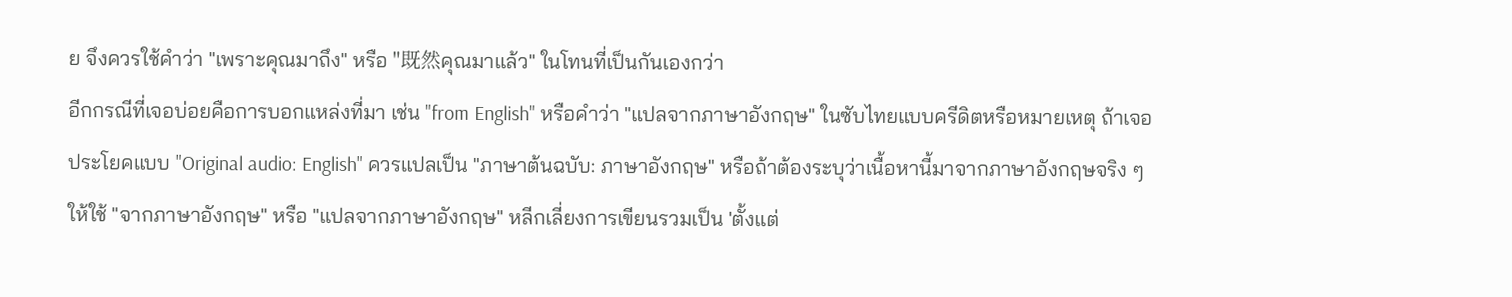ย จึงควรใช้คำว่า "เพราะคุณมาถึง" หรือ "既然คุณมาแล้ว" ในโทนที่เป็นกันเองกว่า
อีกกรณีที่เจอบ่อยคือการบอกแหล่งที่มา เช่น "from English" หรือคำว่า "แปลจากภาษาอังกฤษ" ในซับไทยแบบครีดิตหรือหมายเหตุ ถ้าเจอประโยคแบบ "Original audio: English" ควรแปลเป็น "ภาษาต้นฉบับ: ภาษาอังกฤษ" หรือถ้าต้องระบุว่าเนื้อหานี้มาจากภาษาอังกฤษจริง ๆ ให้ใช้ "จากภาษาอังกฤษ" หรือ "แปลจากภาษาอังกฤษ" หลีกเลี่ยงการเขียนรวมเป็น 'ตั้งแต่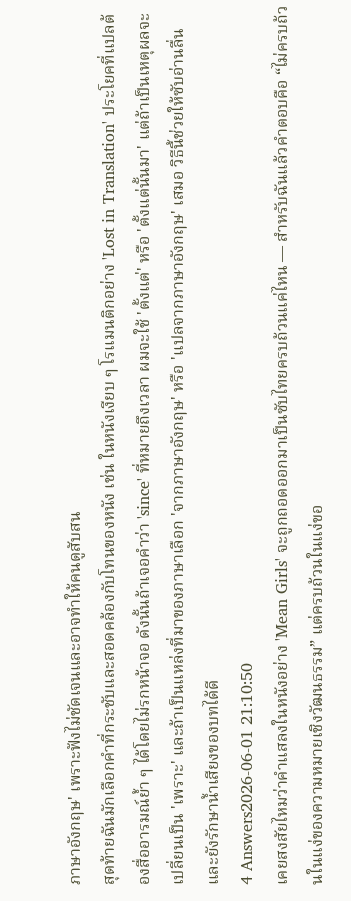ภาษาอังกฤษ' เพราะฟังไม่ชัดเจนและอาจทำให้คนดูสับสน
สุดท้ายฉันมักเลือกคำที่กระชับและสอดคล้องกับโทนของหนัง เช่น ในหนังเงียบ ๆ โรแมนติกอย่าง 'Lost in Translation' ประโยคที่แปลต้องสื่ออารมณ์ย้ำ ๆ ได้โดยไม่รกหน้าจอ ดังนั้นถ้าเจอคำว่า 'since' ที่หมายถึงเวลา ผมจะใช้ 'ตั้งแต่' หรือ 'ตั้งแต่นั้นมา' แต่ถ้าเป็นเหตุผลจะเปลี่ยนเป็น 'เพราะ' และถ้าเป็นแหล่งที่มาของภาษาเลือก 'จากภาษาอังกฤษ' หรือ 'แปลจากภาษาอังกฤษ' เสมอ วิธีนี้ช่วยให้ซับอ่านลื่นและยังรักษาน้ำเสียงของบทได้ดี
4 Answers2026-06-01 21:10:50
เคยสงสัยไหมว่าคำแสลงในหนังอย่าง 'Mean Girls' จะถูกถอดออกมาเป็นซับไทยครบถ้วนแค่ไหน — สำหรับฉันแล้วคำตอบคือ “ไม่ครบถ้วนในแง่ของความหมายเชิงวัฒนธรรม” แต่ครบถ้วนในแง่ขอ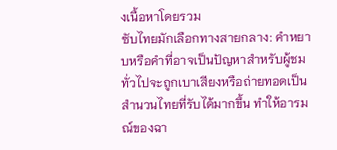งเนื้อหาโดยรวม
ซับไทยมักเลือกทางสายกลาง: คำหยาบหรือคำที่อาจเป็นปัญหาสำหรับผู้ชมทั่วไปจะถูกเบาเสียงหรือถ่ายทอดเป็นสำนวนไทยที่รับได้มากขึ้น ทำให้อารมณ์ของฉา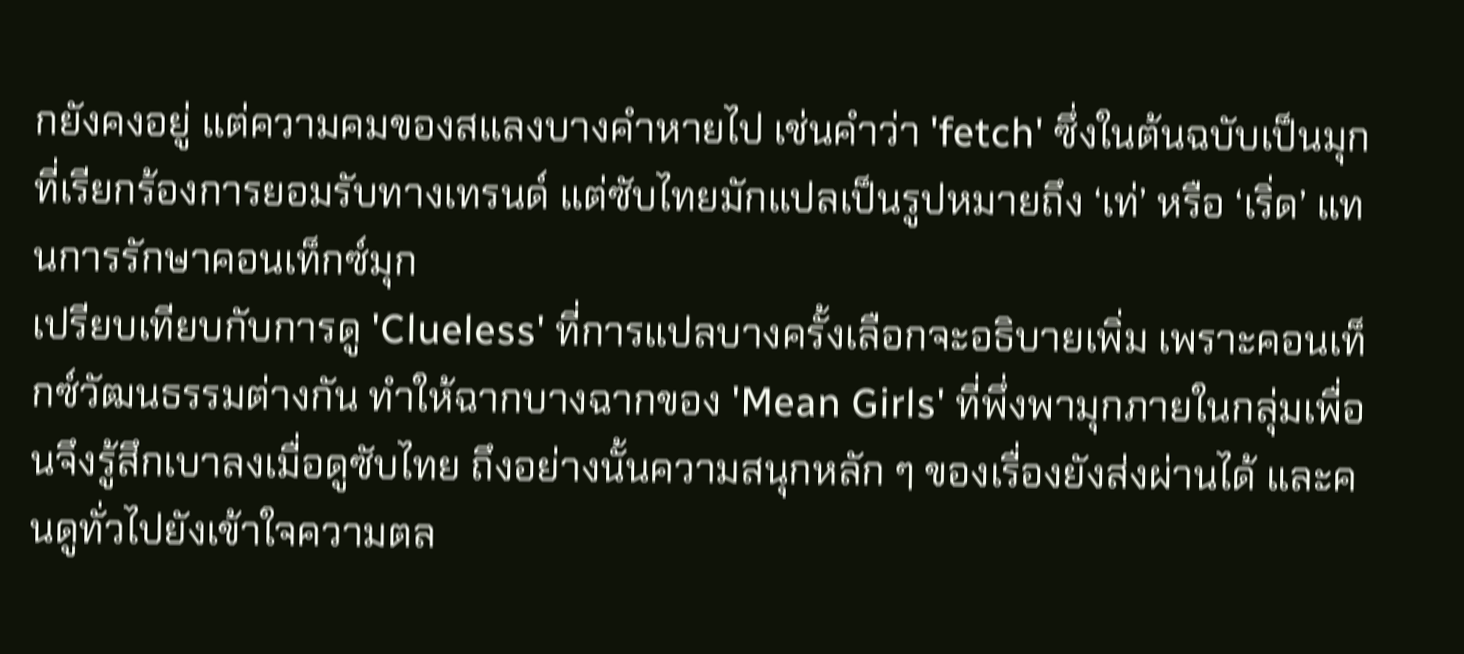กยังคงอยู่ แต่ความคมของสแลงบางคำหายไป เช่นคำว่า 'fetch' ซึ่งในต้นฉบับเป็นมุกที่เรียกร้องการยอมรับทางเทรนด์ แต่ซับไทยมักแปลเป็นรูปหมายถึง ‘เท่’ หรือ ‘เริ่ด’ แทนการรักษาคอนเท็กซ์มุก
เปรียบเทียบกับการดู 'Clueless' ที่การแปลบางครั้งเลือกจะอธิบายเพิ่ม เพราะคอนเท็กซ์วัฒนธรรมต่างกัน ทำให้ฉากบางฉากของ 'Mean Girls' ที่พึ่งพามุกภายในกลุ่มเพื่อนจึงรู้สึกเบาลงเมื่อดูซับไทย ถึงอย่างนั้นความสนุกหลัก ๆ ของเรื่องยังส่งผ่านได้ และคนดูทั่วไปยังเข้าใจความตล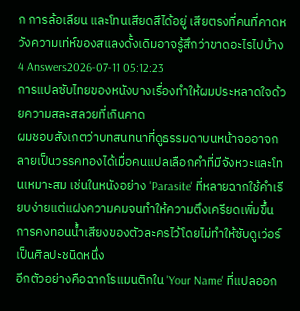ก การล้อเลียน และโทนเสียดสีได้อยู่ เสียตรงที่คนที่คาดหวังความเท่ห์ของสแลงดั้งเดิมอาจรู้สึกว่าขาดอะไรไปบ้าง
4 Answers2026-07-11 05:12:23
การแปลซับไทยของหนังบางเรื่องทำให้ผมประหลาดใจด้วยความสละสลวยที่เกินคาด
ผมชอบสังเกตว่าบทสนทนาที่ดูธรรมดาบนหน้าจออาจกลายเป็นวรรคทองได้เมื่อคนแปลเลือกคำที่มีจังหวะและโทนเหมาะสม เช่นในหนังอย่าง 'Parasite' ที่หลายฉากใช้คำเรียบง่ายแต่แฝงความคมจนทำให้ความตึงเครียดเพิ่มขึ้น การคงทอนน้ำเสียงของตัวละครไว้โดยไม่ทำให้ซับดูเว่อร์เป็นศิลปะชนิดหนึ่ง
อีกตัวอย่างคือฉากโรแมนติกใน 'Your Name' ที่แปลออก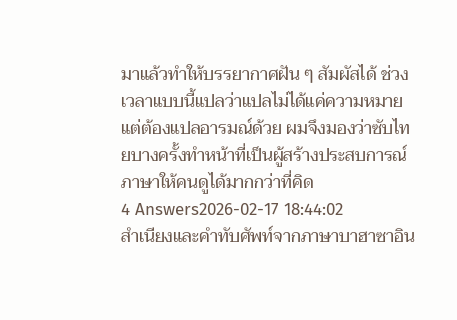มาแล้วทำให้บรรยากาศฝัน ๆ สัมผัสได้ ช่วงเวลาแบบนี้แปลว่าแปลไม่ได้แค่ความหมาย แต่ต้องแปลอารมณ์ด้วย ผมจึงมองว่าซับไทยบางครั้งทำหน้าที่เป็นผู้สร้างประสบการณ์ภาษาให้คนดูได้มากกว่าที่คิด
4 Answers2026-02-17 18:44:02
สำเนียงและคำทับศัพท์จากภาษาบาฮาซาอิน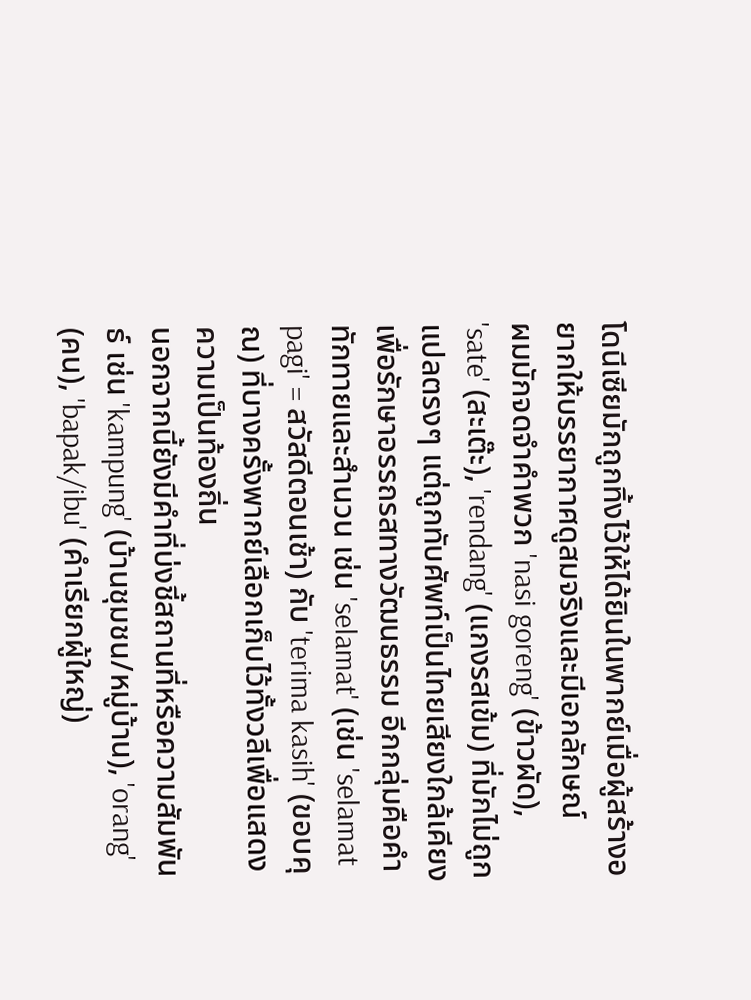โดนีเซียมักถูกทิ้งไว้ให้ได้ยินในพากย์เมื่อผู้สร้างอยากให้บรรยากาศดูสมจริงและมีเอกลักษณ์
ผมมักจดจำคำพวก 'nasi goreng' (ข้าวผัด), 'sate' (สะเต๊ะ), 'rendang' (แกงรสเข้ม) ที่มักไม่ถูกแปลตรงๆ แต่ถูกทับศัพท์เป็นไทยเสียงใกล้เคียงเพื่อรักษาอรรถรสทางวัฒนธรรม อีกกลุ่มคือคำทักทายและสำนวน เช่น 'selamat' (เช่น 'selamat pagi' = สวัสดีตอนเช้า) กับ 'terima kasih' (ขอบคุณ) ที่บางครั้งพากย์เลือกเก็บไว้ทั้งวลีเพื่อแสดงความเป็นท้องถิ่น
นอกจากนี้ยังมีคำที่บ่งชี้สถานที่หรือความสัมพันธ์ เช่น 'kampung' (บ้านชุมชน/หมู่บ้าน), 'orang' (คน), 'bapak/ibu' (คำเรียกผู้ใหญ่)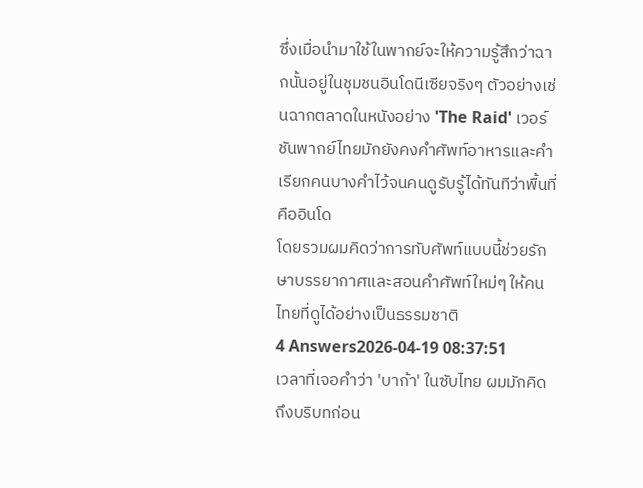ซึ่งเมื่อนำมาใช้ในพากย์จะให้ความรู้สึกว่าฉากนั้นอยู่ในชุมชนอินโดนีเซียจริงๆ ตัวอย่างเช่นฉากตลาดในหนังอย่าง 'The Raid' เวอร์ชันพากย์ไทยมักยังคงคำศัพท์อาหารและคำเรียกคนบางคำไว้จนคนดูรับรู้ได้ทันทีว่าพื้นที่คืออินโด
โดยรวมผมคิดว่าการทับศัพท์แบบนี้ช่วยรักษาบรรยากาศและสอนคำศัพท์ใหม่ๆ ให้คนไทยที่ดูได้อย่างเป็นธรรมชาติ
4 Answers2026-04-19 08:37:51
เวลาที่เจอคำว่า 'บาก้า' ในซับไทย ผมมักคิดถึงบริบทก่อน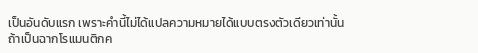เป็นอันดับแรก เพราะคำนี้ไม่ได้แปลความหมายได้แบบตรงตัวเดียวเท่านั้น
ถ้าเป็นฉากโรแมนติกค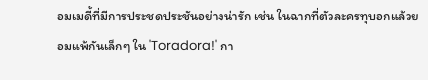อมเมดี้ที่มีการประชดประชันอย่างน่ารัก เช่น ในฉากที่ตัวละครทุบอกแล้วยอมแพ้กันเล็กๆ ใน 'Toradora!' กา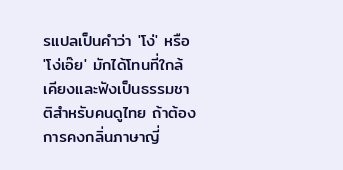รแปลเป็นคำว่า 'โง่' หรือ 'โง่เอ๊ย' มักได้โทนที่ใกล้เคียงและฟังเป็นธรรมชาติสำหรับคนดูไทย ถ้าต้องการคงกลิ่นภาษาญี่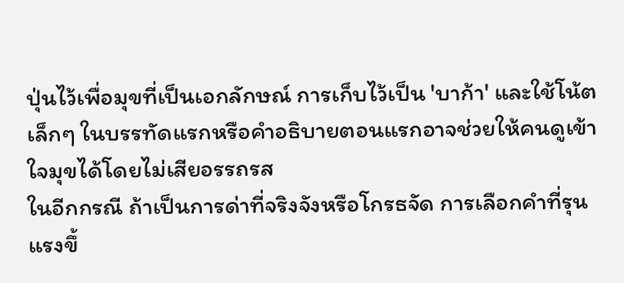ปุ่นไว้เพื่อมุขที่เป็นเอกลักษณ์ การเก็บไว้เป็น 'บาก้า' และใช้โน้ตเล็กๆ ในบรรทัดแรกหรือคำอธิบายตอนแรกอาจช่วยให้คนดูเข้าใจมุขได้โดยไม่เสียอรรถรส
ในอีกกรณี ถ้าเป็นการด่าที่จริงจังหรือโกรธจัด การเลือกคำที่รุนแรงขึ้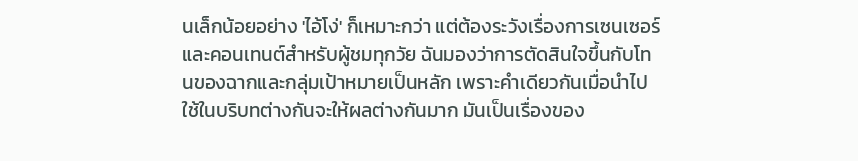นเล็กน้อยอย่าง 'ไอ้โง่' ก็เหมาะกว่า แต่ต้องระวังเรื่องการเซนเซอร์และคอนเทนต์สำหรับผู้ชมทุกวัย ฉันมองว่าการตัดสินใจขึ้นกับโทนของฉากและกลุ่มเป้าหมายเป็นหลัก เพราะคำเดียวกันเมื่อนำไปใช้ในบริบทต่างกันจะให้ผลต่างกันมาก มันเป็นเรื่องของ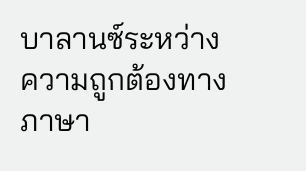บาลานซ์ระหว่างความถูกต้องทางภาษา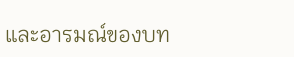และอารมณ์ของบท